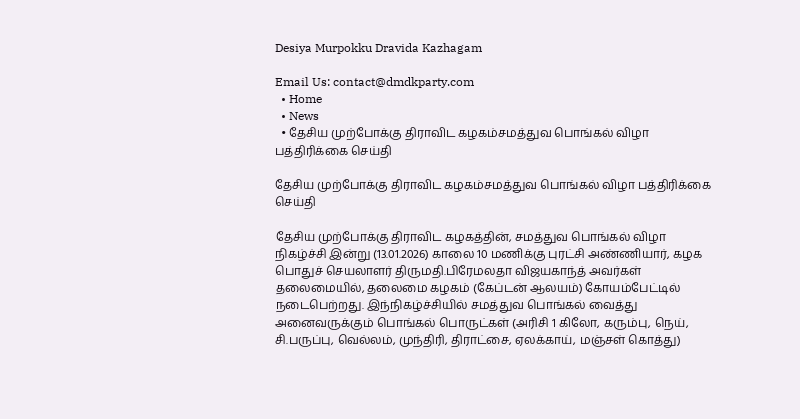Desiya Murpokku Dravida Kazhagam

Email Us: contact@dmdkparty.com
  • Home
  • News
  • தேசிய முற்போக்கு திராவிட கழகம்சமத்துவ பொங்கல் விழா பத்திரிக்கை செய்தி

தேசிய முற்போக்கு திராவிட கழகம்சமத்துவ பொங்கல் விழா பத்திரிக்கை செய்தி

தேசிய முற்போக்கு திராவிட கழகத்தின், சமத்துவ பொங்கல் விழா நிகழ்ச்சி இன்று (13.01.2026) காலை 10 மணிக்கு புரட்சி அண்ணியார், கழக பொதுச் செயலாளர் திருமதி.பிரேமலதா விஜயகாந்த் அவர்கள் தலைமையில், தலைமை கழகம் (கேப்டன் ஆலயம்) கோயம்பேட்டில் நடைபெற்றது. இந்நிகழ்ச்சியில் சமத்துவ பொங்கல் வைத்து அனைவருக்கும் பொங்கல் பொருட்கள் (அரிசி 1 கிலோ, கரும்பு, நெய், சி.பருப்பு, வெல்லம், முந்திரி, திராட்சை, ஏலக்காய், மஞ்சள் கொத்து)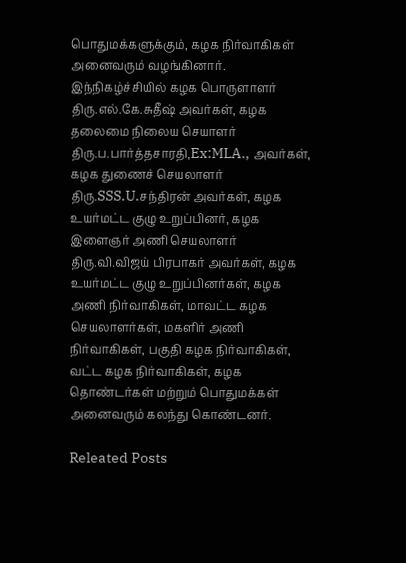பொதுமக்களுக்கும், கழக நிர்வாகிகள் அனைவரும் வழங்கினார். இந்நிகழ்ச்சியில் கழக பொருளாளர் திரு.எல்.கே.சுதீஷ் அவர்கள், கழக தலைமை நிலைய செயாளர் திரு.ப.பார்த்தசாரதி,Ex:MLA., அவர்கள், கழக துணைச் செயலாளர் திரு.SSS.U.சந்திரன் அவர்கள், கழக உயர்மட்ட குழு உறுப்பினர், கழக இளைஞர் அணி செயலாளர் திரு.வி.விஜய் பிரபாகர் அவர்கள், கழக உயர்மட்ட குழு உறுப்பினர்கள், கழக அணி நிர்வாகிகள், மாவட்ட கழக செயலாளர்கள், மகளிர் அணி நிர்வாகிகள், பகுதி கழக நிர்வாகிகள், வட்ட கழக நிர்வாகிகள், கழக தொண்டர்கள் மற்றும் பொதுமக்கள் அனைவரும் கலந்து கொண்டனர்.

Releated Posts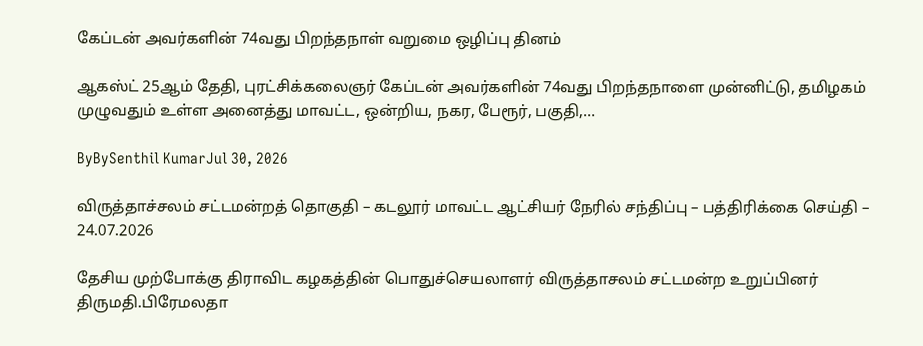கேப்டன் அவர்களின் 74வது பிறந்தநாள் வறுமை ஒழிப்பு தினம்

ஆகஸ்ட் 25ஆம் தேதி, புரட்சிக்கலைஞர் கேப்டன் அவர்களின் 74வது பிறந்தநாளை முன்னிட்டு, தமிழகம் முழுவதும் உள்ள அனைத்து மாவட்ட, ஒன்றிய, நகர, பேரூர், பகுதி,…

ByBySenthil KumarJul 30, 2026

விருத்தாச்சலம் சட்டமன்றத் தொகுதி – கடலூர் மாவட்ட ஆட்சியர் நேரில் சந்திப்பு – பத்திரிக்கை செய்தி – 24.07.2026

தேசிய முற்போக்கு திராவிட கழகத்தின் பொதுச்செயலாளர் விருத்தாசலம் சட்டமன்ற உறுப்பினர் திருமதி.பிரேமலதா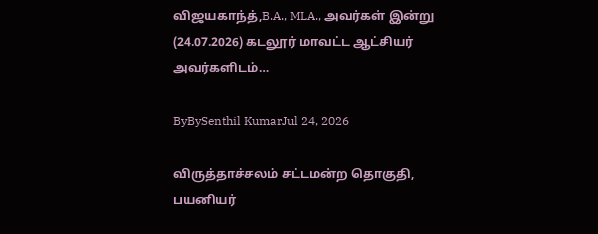விஜயகாந்த்,B.A., MLA., அவர்கள் இன்று (24.07.2026) கடலூர் மாவட்ட ஆட்சியர் அவர்களிடம்…

ByBySenthil KumarJul 24, 2026

விருத்தாச்சலம் சட்டமன்ற தொகுதி, பயனியர்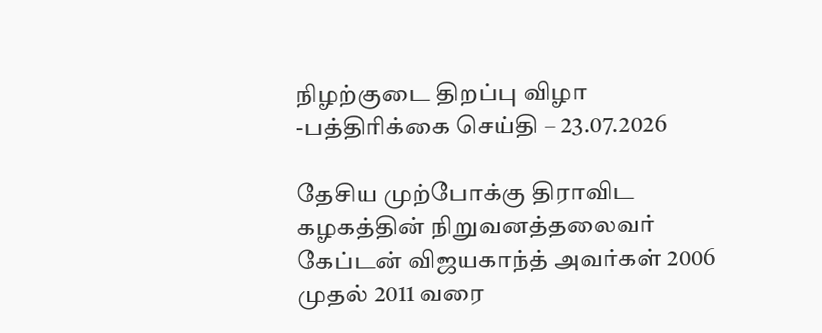நிழற்குடை திறப்பு விழா -பத்திரிக்கை செய்தி – 23.07.2026

தேசிய முற்போக்கு திராவிட கழகத்தின் நிறுவனத்தலைவர் கேப்டன் விஜயகாந்த் அவர்கள் 2006 முதல் 2011 வரை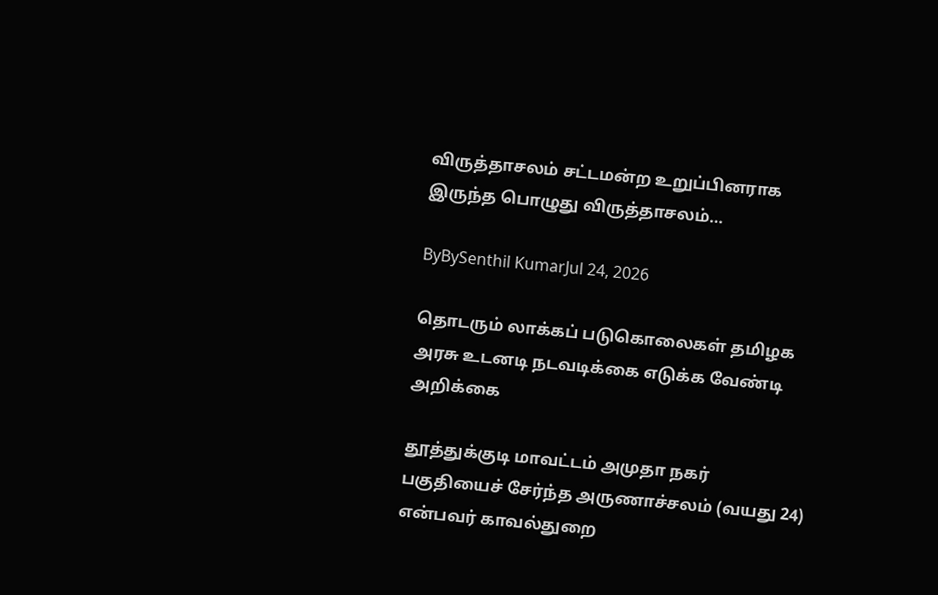விருத்தாசலம் சட்டமன்ற உறுப்பினராக இருந்த பொழுது விருத்தாசலம்…

ByBySenthil KumarJul 24, 2026

தொடரும் லாக்கப் படுகொலைகள் தமிழக அரசு உடனடி நடவடிக்கை எடுக்க வேண்டி அறிக்கை

தூத்துக்குடி மாவட்டம் அமுதா நகர் பகுதியைச் சேர்ந்த அருணாச்சலம் (வயது 24) என்பவர் காவல்துறை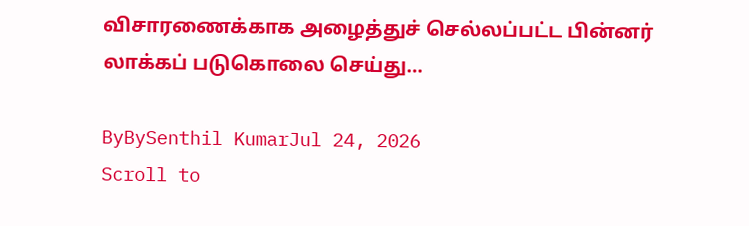விசாரணைக்காக அழைத்துச் செல்லப்பட்ட பின்னர் லாக்கப் படுகொலை செய்து…

ByBySenthil KumarJul 24, 2026
Scroll to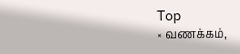Top
× வணக்கம்,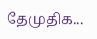தேமுதிக...